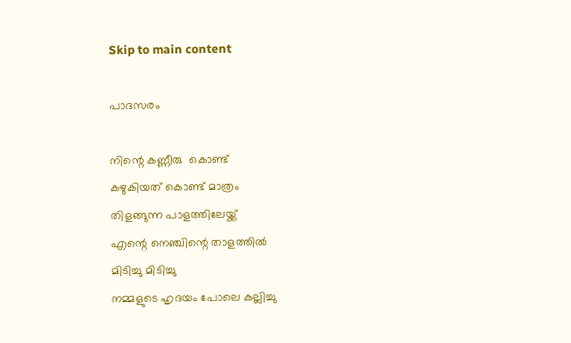Skip to main content

പാദസരം

നിന്റെ കണ്ണീരു  കൊണ്ട്
കഴുകിയത് കൊണ്ട് മാത്രം
തിളങ്ങുന്ന പാളത്തിലേയ്ക്ക്
എന്റെ നെഞ്ചിന്റെ താളത്തിൽ
മിടിച്ചു മിടിച്ചു
നമ്മളുടെ ഹൃദയം പോലെ കല്ലിച്ചു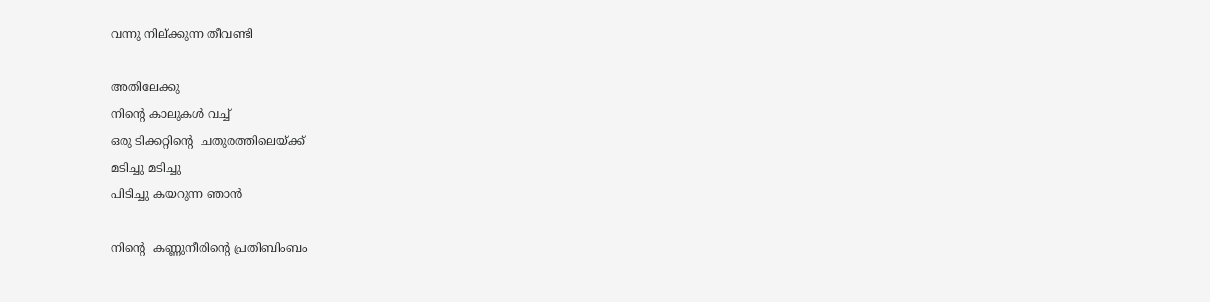വന്നു നില്ക്കുന്ന തീവണ്ടി

അതിലേക്കു
നിന്റെ കാലുകൾ വച്ച്
ഒരു ടിക്കറ്റിന്റെ  ചതുരത്തിലെയ്ക്ക്
മടിച്ചു മടിച്ചു
പിടിച്ചു കയറുന്ന ഞാൻ

നിന്റെ  കണ്ണുനീരിന്റെ പ്രതിബിംബം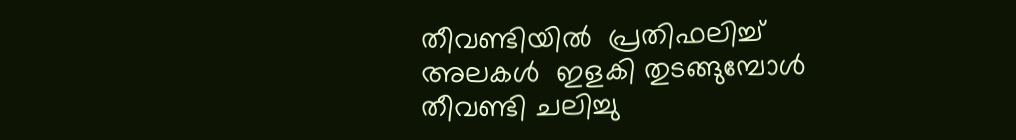തീവണ്ടിയിൽ  പ്രതിഫലിച്ച്
അലകൾ  ഇളകി തുടങ്ങുമ്പോൾ
തീവണ്ടി ചലിച്ചു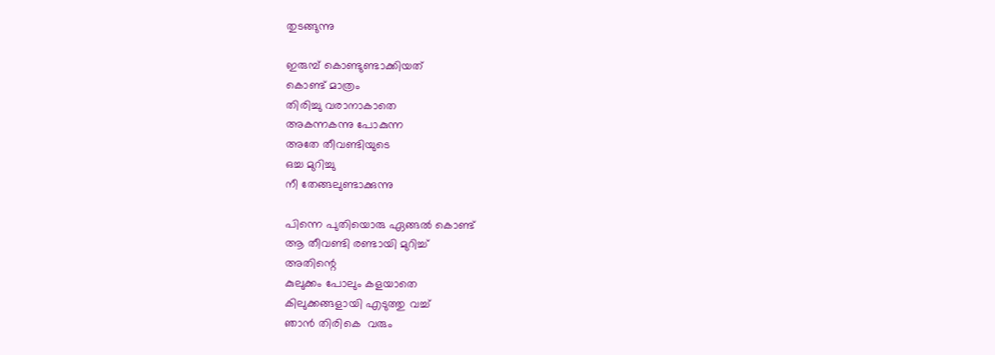തുടങ്ങുന്നു

ഇരുമ്പ് കൊണ്ടുണ്ടാക്കിയത്
കൊണ്ട് മാത്രം
തിരിച്ചു വരാനാകാതെ
അകന്നകന്നു പോകുന്ന
അതേ തീവണ്ടിയുടെ
ഒച്ച മുറിച്ചു
നീ തേങ്ങലുണ്ടാക്കുന്നു

പിന്നെ പുതിയൊരു ഏങ്ങൽ കൊണ്ട്
ആ തീവണ്ടി രണ്ടായി മുറിച്ച്
അതിന്റെ
കുലുക്കം പോലും കളയാതെ
കിലുക്കങ്ങളായി എടുത്തു വച്ച്
ഞാൻ തിരികെ  വരും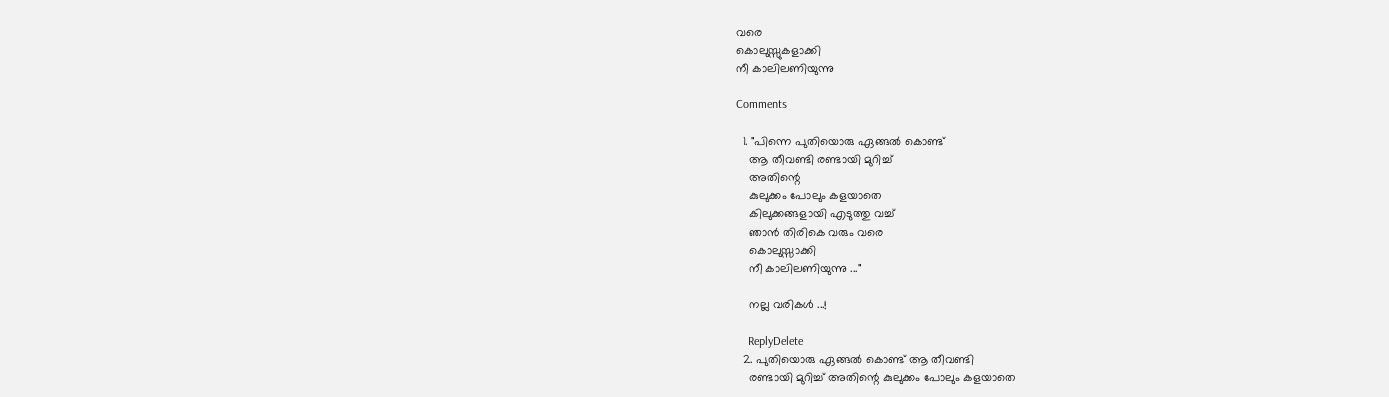വരെ
കൊലുസ്സുകളാക്കി
നീ കാലിലണിയുന്നു

Comments

  1. "പിന്നെ പുതിയൊരു ഏങ്ങൽ കൊണ്ട്
    ആ തീവണ്ടി രണ്ടായി മുറിച്ച്
    അതിന്റെ
    കുലുക്കം പോലും കളയാതെ
    കിലുക്കങ്ങളായി എടുത്തു വച്ച്
    ഞാൻ തിരികെ വരും വരെ
    കൊലുസ്സാക്കി
    നീ കാലിലണിയുന്നു ..."

    നല്ല വരികൾ ...!

    ReplyDelete
  2. പുതിയൊരു ഏങ്ങൽ കൊണ്ട് ആ തീവണ്ടി
    രണ്ടായി മുറിച്ച് അതിന്റെ കുലുക്കം പോലും കളയാതെ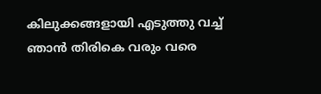കിലുക്കങ്ങളായി എടുത്തു വച്ച് ഞാൻ തിരികെ വരും വരെ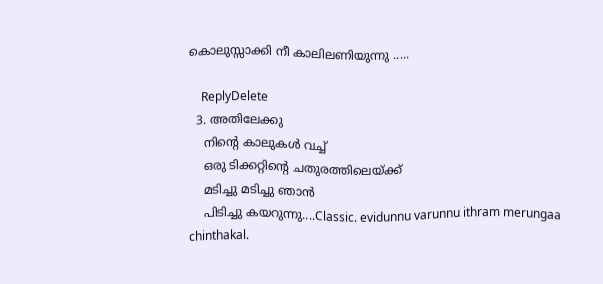കൊലുസ്സാക്കി നീ കാലിലണിയുന്നു .....

    ReplyDelete
  3. അതിലേക്കു
    നിന്റെ കാലുകൾ വച്ച്
    ഒരു ടിക്കറ്റിന്റെ ചതുരത്തിലെയ്ക്ക്
    മടിച്ചു മടിച്ചു ഞാൻ
    പിടിച്ചു കയറുന്നു....Classic. evidunnu varunnu ithram merungaa chinthakal.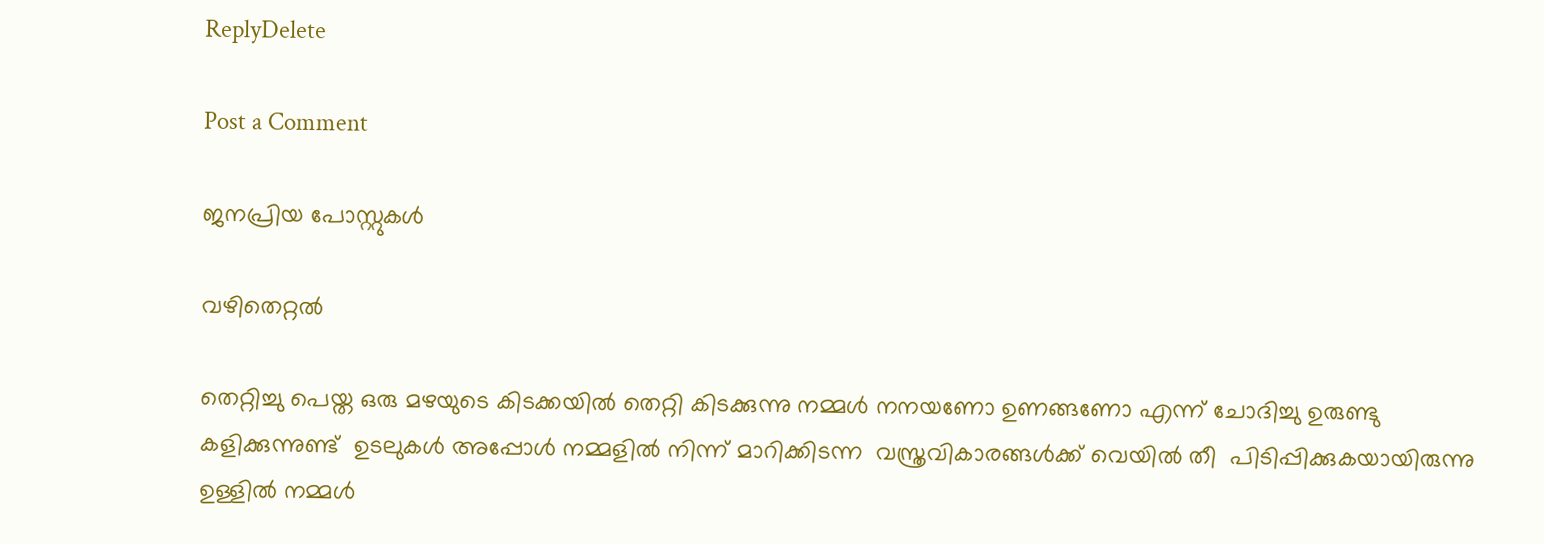ReplyDelete

Post a Comment

ജനപ്രിയ പോസ്റ്റുകൾ

വഴിതെറ്റൽ

തെറ്റിച്ചു പെയ്ത ഒരു മഴയുടെ കിടക്കയിൽ തെറ്റി കിടക്കുന്നു നമ്മൾ നനയണോ ഉണങ്ങണോ എന്ന് ചോദിച്ചു ഉരുണ്ടു കളിക്കുന്നുണ്ട്  ഉടലുകൾ അപ്പോൾ നമ്മളിൽ നിന്ന് മാറിക്കിടന്ന  വസ്ത്രവികാരങ്ങൾക്ക് വെയിൽ തീ  പിടിപ്പിക്കുകയായിരുന്നു  ഉള്ളിൽ നമ്മൾ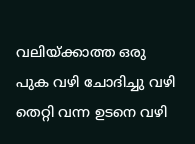വലിയ്ക്കാത്ത ഒരു പുക വഴി ചോദിച്ചു വഴി തെറ്റി വന്ന ഉടനെ വഴി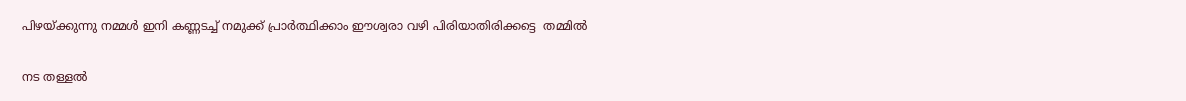പിഴയ്ക്കുന്നു നമ്മൾ ഇനി കണ്ണടച്ച് നമുക്ക് പ്രാർത്ഥിക്കാം ഈശ്വരാ വഴി പിരിയാതിരിക്കട്ടെ  തമ്മിൽ

നട തള്ളൽ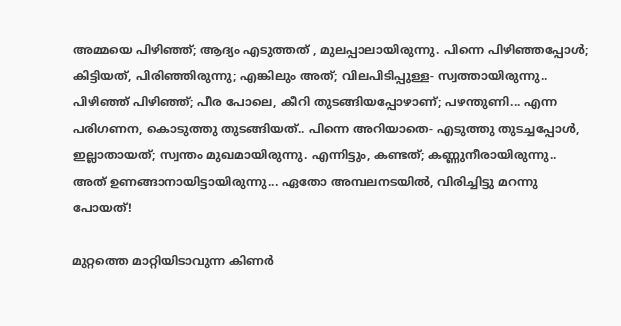അമ്മയെ പിഴിഞ്ഞ്; ആദ്യം എടുത്തത്‌ , മുലപ്പാലായിരുന്നു. പിന്നെ പിഴിഞ്ഞപ്പോൾ; കിട്ടിയത്, പിരിഞ്ഞിരുന്നു; എങ്കിലും അത്; വിലപിടിപ്പുള്ള- സ്വത്തായിരുന്നു.. പിഴിഞ്ഞ് പിഴിഞ്ഞ്; പീര പോലെ, കീറി തുടങ്ങിയപ്പോഴാണ്; പഴന്തുണി... എന്ന പരിഗണന, കൊടുത്തു തുടങ്ങിയത്.. പിന്നെ അറിയാതെ- എടുത്തു തുടച്ചപ്പോൾ, ഇല്ലാതായത്; സ്വന്തം മുഖമായിരുന്നു. എന്നിട്ടും, കണ്ടത്; കണ്ണുനീരായിരുന്നു.. അത് ഉണങ്ങാനായിട്ടായിരുന്നു... ഏതോ അമ്പലനടയിൽ, വിരിച്ചിട്ടു മറന്നു പോയത്!

മുറ്റത്തെ മാറ്റിയിടാവുന്ന കിണർ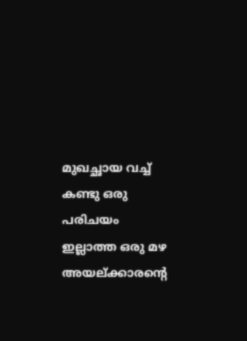മുഖച്ഛായ വച്ച് കണ്ടു ഒരു പരിചയം ഇല്ലാത്ത ഒരു മഴ അയല്ക്കാരന്റെ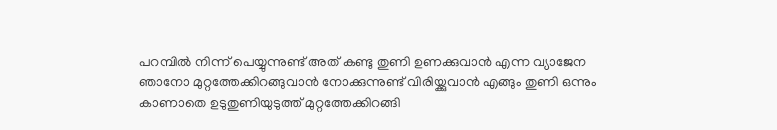പറമ്പിൽ നിന്ന് പെയ്യുന്നുണ്ട് അത് കണ്ടു തുണി ഉണക്കുവാൻ എന്ന വ്യാജേന ഞാനോ മുറ്റത്തേക്കിറങ്ങുവാൻ നോക്കുന്നുണ്ട് വിരിയ്ക്കുവാൻ എങ്ങും തുണി ഒന്നും കാണാതെ ഉടുതുണിയുടുത്ത് മുറ്റത്തേക്കിറങ്ങി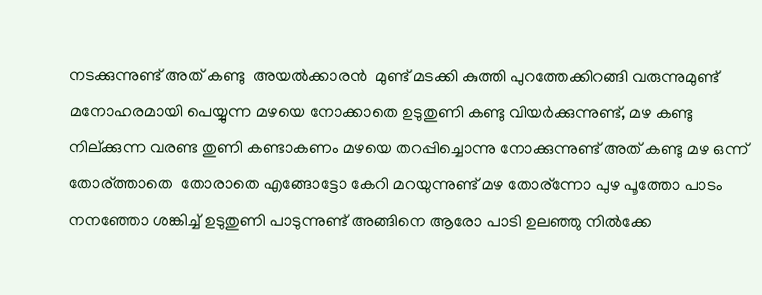നടക്കുന്നുണ്ട് അത് കണ്ടു  അയൽക്കാരൻ  മുണ്ട് മടക്കി കുത്തി പുറത്തേക്കിറങ്ങി വരുന്നുമുണ്ട് മനോഹരമായി പെയ്യുന്ന മഴയെ നോക്കാതെ ഉടുതുണി കണ്ടു വിയർക്കുന്നുണ്ട്‌, മഴ കണ്ടു നില്ക്കുന്ന വരണ്ട തുണി കണ്ടാകണം മഴയെ തറപ്പിച്ചൊന്നു നോക്കുന്നുണ്ട് അത് കണ്ടു മഴ ഒന്ന് തോര്ത്താതെ  തോരാതെ എങ്ങോട്ടോ കേറി മറയുന്നുണ്ട്‌ മഴ തോര്ന്നോ പുഴ പൂത്തോ പാടം നനഞ്ഞോ ശങ്കിച്ച് ഉടുതുണി പാടുന്നുണ്ട് അങ്ങിനെ ആരോ പാടി ഉലഞ്ഞു നിൽക്കേ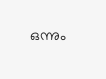ഒന്നും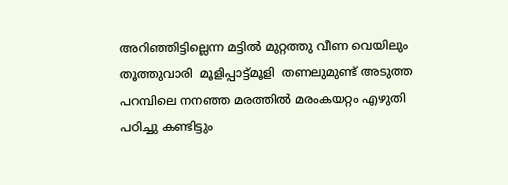അറിഞ്ഞിട്ടില്ലെന്ന മട്ടിൽ മുറ്റത്തു വീണ വെയിലും തൂത്തുവാരി  മൂളിപ്പാട്ട്മൂളി  തണലുമുണ്ട് അടുത്ത പറമ്പിലെ നനഞ്ഞ മരത്തിൽ മരംകയറ്റം എഴുതി പഠിച്ചു കണ്ടിട്ടും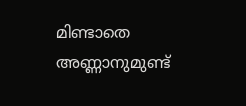മിണ്ടാതെ അണ്ണാനുമുണ്ട്‌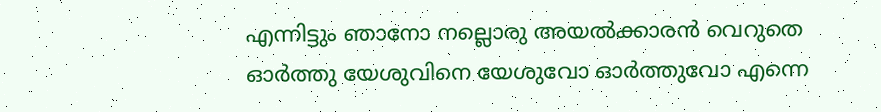എന്നിട്ടും ഞാനോ നല്ലൊരു അയൽക്കാരൻ വെറുതെ ഓർത്തു യേശുവിനെ യേശുവോ ഓർത്തുവോ എന്നെ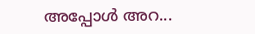അപ്പോൾ അറ...